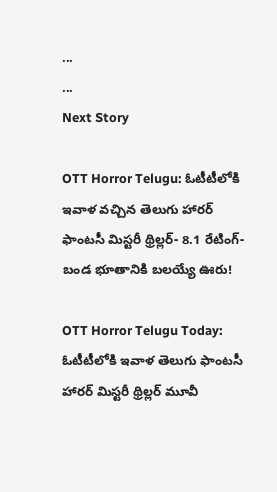...
...
Next Story

OTT Horror Telugu: ఓటీటీలోకి ఇవాళ వచ్చిన తెలుగు హారర్ ఫాంటసీ మిస్టరీ థ్రిల్లర్- 8.1 రేటింగ్- బండ భూతానికి బలయ్యే ఊరు!

OTT Horror Telugu Today: ఓటీటీలోకి ఇవాళ తెలుగు ఫాంటసీ హారర్ మిస్టరీ థ్రిల్లర్ మూవీ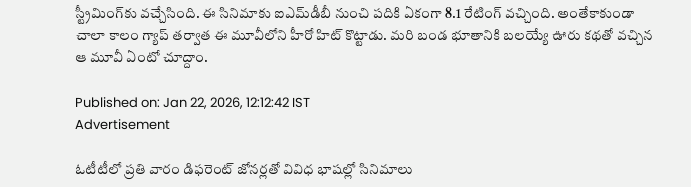స్ట్రీమింగ్‌కు వచ్చేసింది. ఈ సినిమాకు ఐఎమ్‌డీబీ నుంచి పదికి ఏకంగా 8.1 రేటింగ్ వచ్చింది. అంతేకాకుండా చాలా కాలం గ్యాప్ తర్వాత ఈ మూవీలోని హీరో హిట్ కొట్టాడు. మరి బండ భూతానికి బలయ్యే ఊరు కథతో వచ్చిన ఆ మూవీ ఏంటో చూద్దాం.

Published on: Jan 22, 2026, 12:12:42 IST
Advertisement

ఓటీటీలో ప్రతి వారం డిఫరెంట్ జోనర్లతో వివిధ భాషల్లో సినిమాలు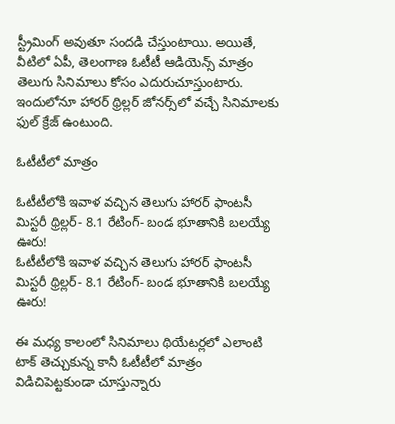స్ట్రీమింగ్ అవుతూ సందడి చేస్తుంటాయి. అయితే, వీటిలో ఏపీ, తెలంగాణ ఓటీటీ ఆడియెన్స్ మాత్రం తెలుగు సినిమాలు కోసం ఎదురుచూస్తుంటారు. ఇందులోనూ హారర్ థ్రిల్లర్ జోనర్స్‌లో వచ్చే సినిమాలకు ఫుల్ క్రేజ్ ఉంటుంది.

ఓటీటీలో మాత్రం

ఓటీటీలోకి ఇవాళ వచ్చిన తెలుగు హారర్ ఫాంటసీ మిస్టరీ థ్రిల్లర్- 8.1 రేటింగ్- బండ భూతానికి బలయ్యే ఊరు!
ఓటీటీలోకి ఇవాళ వచ్చిన తెలుగు హారర్ ఫాంటసీ మిస్టరీ థ్రిల్లర్- 8.1 రేటింగ్- బండ భూతానికి బలయ్యే ఊరు!

ఈ మధ్య కాలంలో సినిమాలు థియేటర్లలో ఎలాంటి టాక్ తెచ్చుకున్న కానీ ఓటీటీలో మాత్రం విడిచిపెట్టకుండా చూస్తున్నారు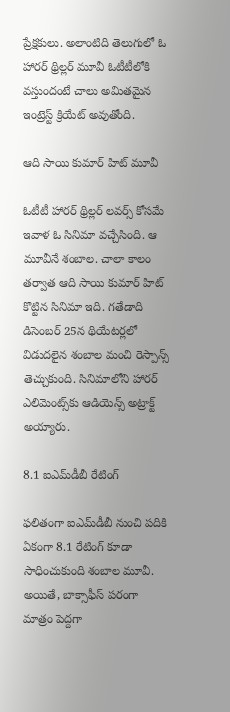ప్రేక్షకులు. అలాంటిది తెలుగులో ఓ హారర్ థ్రిల్లర్ మూవీ ఓటీటీలోకి వస్తుందంటే చాలు అమితమైన ఇంట్రెస్ట్ క్రియేట్ అవుతోంది.

ఆది సాయి కుమార్ హిట్ మూవీ

ఓటీటీ హారర్ థ్రిల్లర్ లవర్స్ కోసమే ఇవాళ ఓ సినిమా వచ్చేసింది. ఆ మూవీనే శంబాల. చాలా కాలం తర్వాత ఆది సాయి కుమార్ హిట్ కొట్టిన సినిమా ఇది. గతేడాది డిసెంబర్ 25న థియేటర్లలో విడుదలైన శంబాల మంచి రెస్పాన్స్ తెచ్చుకుంది. సినిమాలోని హారర్ ఎలిమెంట్స్‌కు ఆడియెన్స్ అట్రాక్ట్ అయ్యారు.

8.1 ఐఎమ్‌డీబీ రేటింగ్

ఫలితంగా ఐఎమ్‌డీబీ నుంచి పదికి ఏకంగా 8.1 రేటింగ్ కూడా సాధించుకుంది శంబాల మూవీ. అయితే, బాక్సాఫీస్ పరంగా మాత్రం పెద్దగా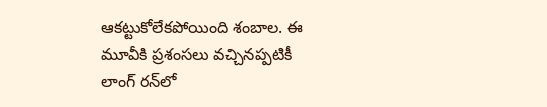ఆకట్టుకోలేకపోయింది శంబాల. ఈ మూవీకి ప్రశంసలు వచ్చినప్పటికీ లాంగ్ రన్‌లో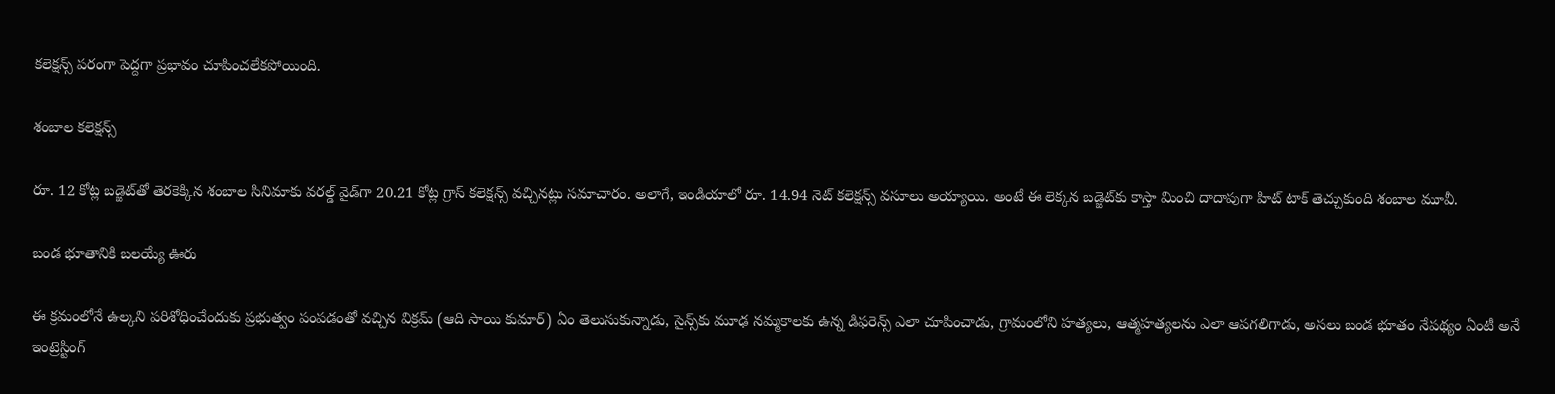కలెక్షన్స్ పరంగా పెద్దగా ప్రభావం చూపించలేకపోయింది.

శంబాల కలెక్షన్స్

రూ. 12 కోట్ల బడ్జెట్‌తో తెరకెక్కిన శంబాల సినిమాకు వరల్డ్ వైడ్‌గా 20.21 కోట్ల గ్రాస్ కలెక్షన్స్ వచ్చినట్లు సమాచారం. అలాగే, ఇండియాలో రూ. 14.94 నెట్ కలెక్షన్స్ వసూలు అయ్యాయి. అంటే ఈ లెక్కన బడ్జెట్‌కు కాస్తా మించి దాదాపుగా హిట్ టాక్ తెచ్చుకుంది శంబాల మూవీ.

బండ భూతానికి బలయ్యే ఊరు

ఈ క్రమంలోనే ఉల్కని పరిశోధించేందుకు ప్రభుత్వం పంపడంతో వచ్చిన విక్రమ్ (ఆది సాయి కుమార్) ఏం తెలుసుకున్నాడు, సైన్స్‌కు మూఢ నమ్మకాలకు ఉన్న డిఫరెన్స్ ఎలా చూపించాడు, గ్రామంలోని హత్యలు, ఆత్మహత్యలను ఎలా ఆపగలిగాడు, అసలు బండ భూతం నేపథ్యం ఏంటీ అనే ఇంట్రెస్టింగ్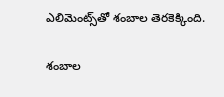ఎలిమెంట్స్‌తో శంబాల తెరకెక్కింది.

శంబాల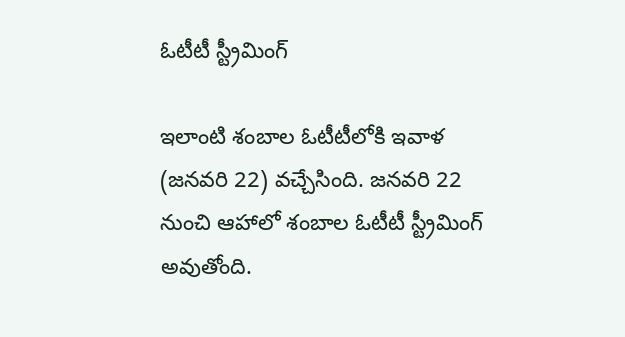ఓటీటీ స్ట్రీమింగ్

ఇలాంటి శంబాల ఓటీటీలోకి ఇవాళ (జనవరి 22) వచ్చేసింది. జనవరి 22 నుంచి ఆహాలో శంబాల ఓటీటీ స్ట్రీమింగ్ అవుతోంది.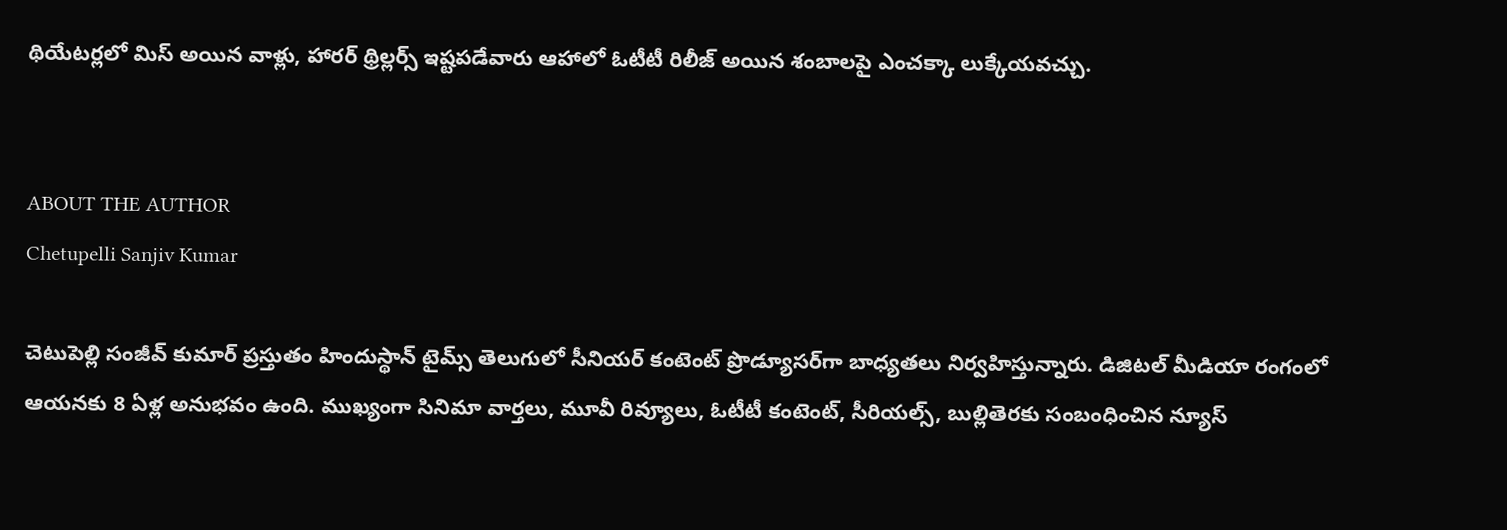థియేటర్లలో మిస్ అయిన వాళ్లు, హారర్ థ్రిల్లర్స్ ఇష్టపడేవారు ఆహాలో ఓటీటీ రిలీజ్ అయిన శంబాలపై ఎంచక్కా లుక్కేయవచ్చు.


ABOUT THE AUTHOR
Chetupelli Sanjiv Kumar

చెటుపెల్లి సంజీవ్ కుమార్ ప్రస్తుతం హిందుస్థాన్ టైమ్స్ తెలుగులో సీనియర్ కంటెంట్ ప్రొడ్యూసర్‌గా బాధ్యతలు నిర్వహిస్తున్నారు. డిజిటల్ మీడియా రంగంలో ఆయనకు 8 ఏళ్ల అనుభవం ఉంది. ముఖ్యంగా సినిమా వార్తలు, మూవీ రివ్యూలు, ఓటీటీ కంటెంట్, సీరియల్స్, బుల్లితెరకు సంబంధించిన న్యూస్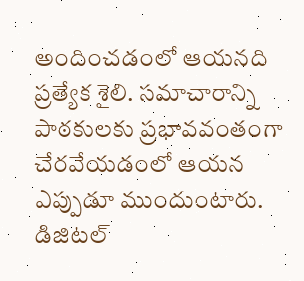అందించడంలో ఆయనది ప్రత్యేక శైలి. సమాచారాన్ని పాఠకులకు ప్రభావవంతంగా చేరవేయడంలో ఆయన ఎప్పుడూ ముందుంటారు. డిజిటల్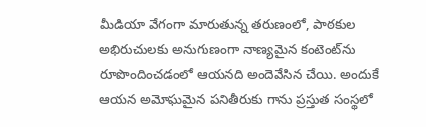మీడియా వేగంగా మారుతున్న తరుణంలో, పాఠకుల అభిరుచులకు అనుగుణంగా నాణ్యమైన కంటెంట్‌ను రూపొందించడంలో ఆయనది అందెవేసిన చేయి. అందుకే ఆయన అమోఘమైన పనితీరుకు గాను ప్రస్తుత సంస్థలో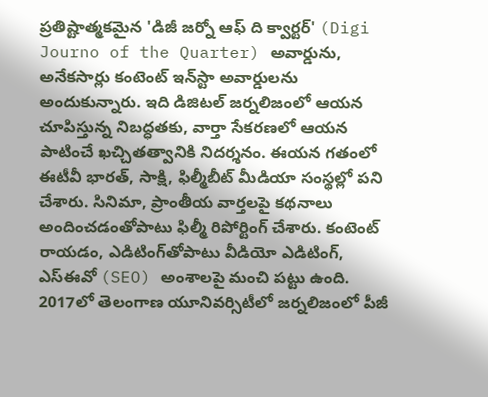ప్రతిష్టాత్మకమైన 'డిజీ జర్నో ఆఫ్ ది క్వార్టర్' (Digi Journo of the Quarter) అవార్డును, అనేకసార్లు కంటెంట్ ఇన్‌స్టా అవార్డులను అందుకున్నారు. ఇది డిజిటల్ జర్నలిజంలో ఆయన చూపిస్తున్న నిబద్ధతకు, వార్తా సేకరణలో ఆయన పాటించే ఖచ్చితత్వానికి నిదర్శనం. ఈయన గతంలో ఈటీవీ భారత్, సాక్షి, ఫిల్మీబీట్ మీడియా సంస్థల్లో పని చేశారు. సినిమా, ప్రాంతీయ వార్తలపై కథనాలు అందించడంతోపాటు ఫిల్మీ రిపోర్టింగ్ చేశారు. కంటెంట్ రాయడం, ఎడిటింగ్‌తోపాటు వీడియో ఎడిటింగ్, ఎస్‌ఈవో (SEO) అంశాలపై మంచి పట్టు ఉంది. 2017లో తెలంగాణ యూనివర్సిటీలో జర్నలిజంలో పీజీ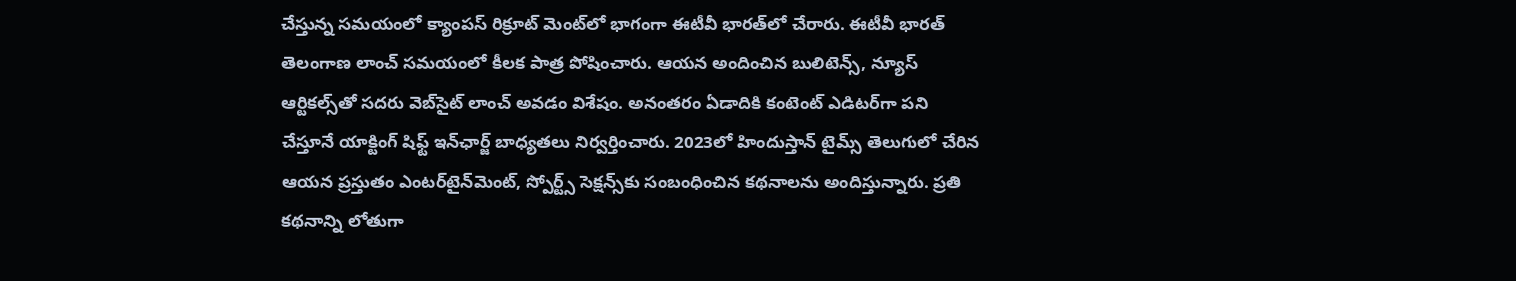చేస్తున్న సమయంలో క్యాంపస్ రిక్రూట్ మెంట్‌లో భాగంగా ఈటీవీ భారత్‌లో చేరారు. ఈటీవీ భారత్ తెలంగాణ లాంచ్ సమయంలో కీలక పాత్ర పోషించారు. ఆయన అందించిన బులిటెన్స్, న్యూస్ ఆర్టికల్స్‌తో సదరు వెబ్‌సైట్ లాంచ్ అవడం విశేషం. అనంతరం ఏడాదికి కంటెంట్ ఎడిటర్‌గా పని చేస్తూనే యాక్టింగ్ షిఫ్ట్ ఇన్‌ఛార్జ్ బాధ్యతలు నిర్వర్తించారు. 2023లో హిందుస్తాన్ టైమ్స్ తెలుగులో చేరిన ఆయన ప్రస్తుతం ఎంటర్‌టైన్‌మెంట్, స్పోర్ట్స్ సెక్షన్స్‌కు సంబంధించిన కథనాలను అందిస్తున్నారు. ప్రతి కథనాన్ని లోతుగా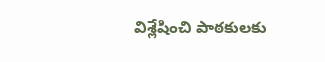విశ్లేషించి పాఠకులకు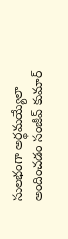సులభంగా అర్థమయ్యేలా అందించడం సంజీవ్ కుమార్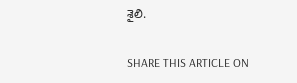శైలి.

SHARE THIS ARTICLE ON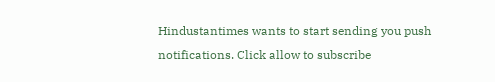Hindustantimes wants to start sending you push notifications. Click allow to subscribe